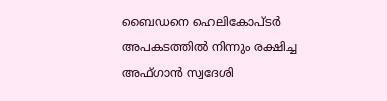ബൈഡനെ ഹെലികോപ്ടര്‍ അപകടത്തില്‍ നിന്നും രക്ഷിച്ച അഫ്ഗാന്‍ സ്വദേശി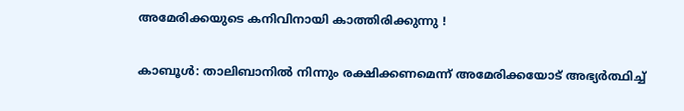അമേരിക്കയുടെ കനിവിനായി കാത്തിരിക്കുന്നു !

കാബൂള്‍: താലിബാനില്‍ നിന്നും രക്ഷിക്കണമെന്ന് അമേരിക്കയോട് അഭ്യര്‍ത്ഥിച്ച്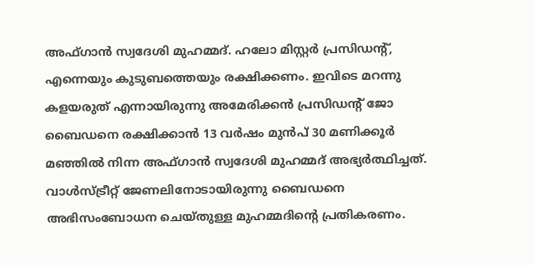അഫ്ഗാന്‍ സ്വദേശി മുഹമ്മദ്. ഹലോ മിസ്റ്റര്‍ പ്രസിഡന്റ്, എന്നെയും കുടുബത്തെയും രക്ഷിക്കണം. ഇവിടെ മറന്നു കളയരുത് എന്നായിരുന്നു അമേരിക്കന്‍ പ്രസിഡന്റ് ജോ ബൈഡനെ രക്ഷിക്കാന്‍ 13 വര്‍ഷം മുന്‍പ് 30 മണിക്കൂര്‍ മഞ്ഞില്‍ നിന്ന അഫ്ഗാന്‍ സ്വദേശി മുഹമ്മദ് അഭ്യര്‍ത്ഥിച്ചത്. വാള്‍സ്ട്രീറ്റ് ജേണലിനോടായിരുന്നു ബൈഡനെ അഭിസംബോധന ചെയ്തുള്ള മുഹമ്മദിന്റെ പ്രതികരണം.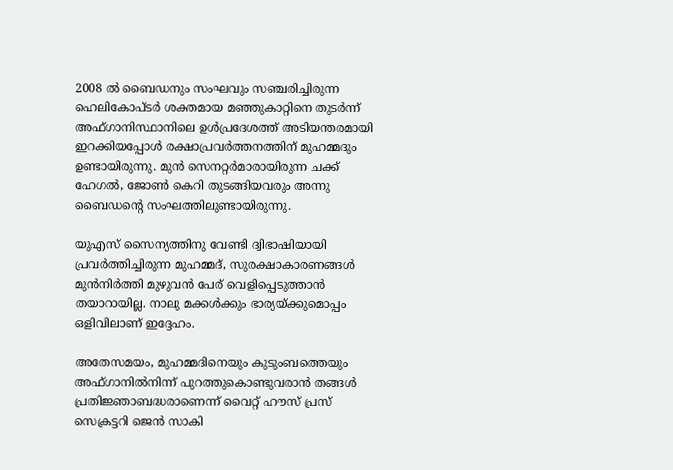2008 ല്‍ ബൈഡനും സംഘവും സഞ്ചരിച്ചിരുന്ന ഹെലികോപ്ടര്‍ ശക്തമായ മഞ്ഞുകാറ്റിനെ തുടര്‍ന്ന് അഫ്ഗാനിസ്ഥാനിലെ ഉള്‍പ്രദേശത്ത് അടിയന്തരമായി ഇറക്കിയപ്പോള്‍ രക്ഷാപ്രവര്‍ത്തനത്തിന് മുഹമ്മദും ഉണ്ടായിരുന്നു. മുന്‍ സെനറ്റര്‍മാരായിരുന്ന ചക്ക് ഹേഗല്‍, ജോണ്‍ കെറി തുടങ്ങിയവരും അന്നു ബൈഡന്റെ സംഘത്തിലുണ്ടായിരുന്നു.

യുഎസ് സൈന്യത്തിനു വേണ്ടി ദ്വിഭാഷിയായി പ്രവര്‍ത്തിച്ചിരുന്ന മുഹമ്മദ്, സുരക്ഷാകാരണങ്ങള്‍ മുന്‍നിര്‍ത്തി മുഴുവന്‍ പേര് വെളിപ്പെടുത്താന്‍ തയാറായില്ല. നാലു മക്കള്‍ക്കും ഭാര്യയ്ക്കുമൊപ്പം ഒളിവിലാണ് ഇദ്ദേഹം.

അതേസമയം, മുഹമ്മദിനെയും കുടുംബത്തെയും അഫ്ഗാനില്‍നിന്ന് പുറത്തുകൊണ്ടുവരാന്‍ തങ്ങള്‍ പ്രതിജ്ഞാബദ്ധരാണെന്ന് വൈറ്റ് ഹൗസ് പ്രസ് സെക്രട്ടറി ജെന്‍ സാകി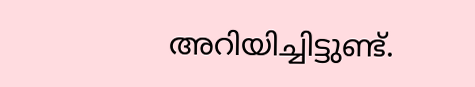അറിയിച്ചിട്ടുണ്ട്.